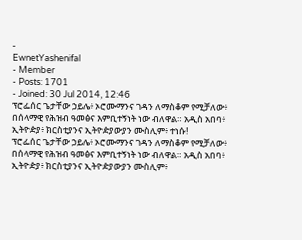-
EwnetYashenifal
- Member
- Posts: 1701
- Joined: 30 Jul 2014, 12:46
ፕሮፌሰር ጌታቸው ኃይሌ፥ ኦሮሙማንና ገዳን ለማስቆም የሚቻለው፥ በሰላማዊ የሕዝብ ዓመፅና እምቢተኝነት ነው ብለዋል። አዲስ አበባ፥ ኢትዮዽያ፥ ክርስቲያንና ኢትዮዽያውያን ሙስሊም፥ ተነሱ!
ፕሮፌሰር ጌታቸው ኃይሌ፥ ኦሮሙማንና ገዳን ለማስቆም የሚቻለው፥ በሰላማዊ የሕዝብ ዓመፅና እምቢተኝነት ነው ብለዋል። አዲስ አበባ፥ ኢትዮዽያ፥ ክርስቲያንና ኢትዮዽያውያን ሙስሊም፥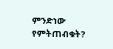ምንድነው የምትጠብቁት?